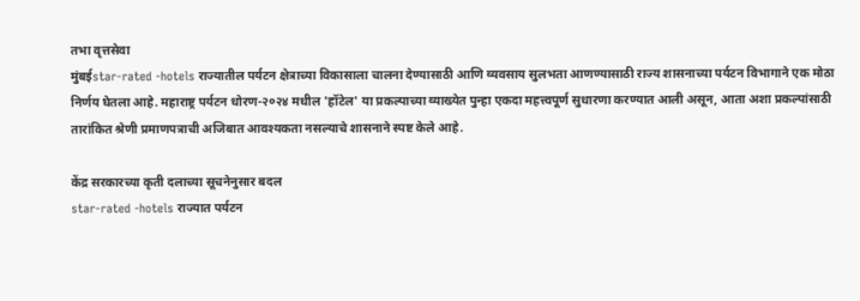तभा वृत्तसेवा
मुंबईstar-rated -hotels राज्यातील पर्यटन क्षेत्राच्या विकासाला चालना देण्यासाठी आणि व्यवसाय सुलभता आणण्यासाठी राज्य शासनाच्या पर्यटन विभागाने एक मोठा निर्णय घेतला आहे. महाराष्ट्र पर्यटन धोरण-२०२४ मधील 'हॉटेल' या प्रकल्पाच्या व्याख्येत पुन्हा एकदा महत्त्वपूर्ण सुधारणा करण्यात आली असून, आता अशा प्रकल्पांसाठी तारांकित श्रेणी प्रमाणपत्राची अजिबात आवश्यकता नसल्याचे शासनाने स्पष्ट केले आहे.

केंद्र सरकारच्या कृती दलाच्या सूचनेनुसार बदल
star-rated -hotels राज्यात पर्यटन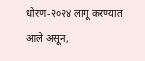धोरण-२०२४ लागू करण्यात आले असून,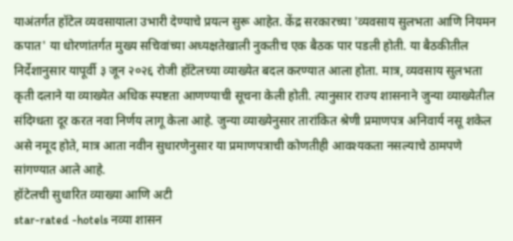याअंतर्गत हॉटेल व्यवसायाला उभारी देण्याचे प्रयत्न सुरू आहेत. केंद्र सरकारच्या 'व्यवसाय सुलभता आणि नियमन कपात' या धोरणांतर्गत मुख्य सचिवांच्या अध्यक्षतेखाली नुकतीच एक बैठक पार पडली होती. या बैठकीतील निर्देशानुसार यापूर्वी ३ जून २०२६ रोजी हॉटेलच्या व्याख्येत बदल करण्यात आला होता. मात्र, व्यवसाय सुलभता कृती दलाने या व्याख्येत अधिक स्पष्टता आणण्याची सूचना केली होती. त्यानुसार राज्य शासनाने जुन्या व्याख्येतील संदिग्धता दूर करत नवा निर्णय लागू केला आहे. जुन्या व्याख्येनुसार तारांकित श्रेणी प्रमाणपत्र अनिवार्य नसू शकेल असे नमूद होते, मात्र आता नवीन सुधारणेनुसार या प्रमाणपत्राची कोणतीही आवश्यकता नसल्याचे ठामपणे सांगण्यात आले आहे.
हॉटेलची सुधारित व्याख्या आणि अटी
star-rated -hotels नव्या शासन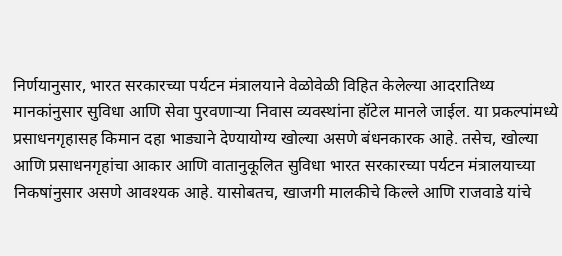निर्णयानुसार, भारत सरकारच्या पर्यटन मंत्रालयाने वेळोवेळी विहित केलेल्या आदरातिथ्य मानकांनुसार सुविधा आणि सेवा पुरवणाऱ्या निवास व्यवस्थांना हॉटेल मानले जाईल. या प्रकल्पांमध्ये प्रसाधनगृहासह किमान दहा भाड्याने देण्यायोग्य खोल्या असणे बंधनकारक आहे. तसेच, खोल्या आणि प्रसाधनगृहांचा आकार आणि वातानुकूलित सुविधा भारत सरकारच्या पर्यटन मंत्रालयाच्या निकषांनुसार असणे आवश्यक आहे. यासोबतच, खाजगी मालकीचे किल्ले आणि राजवाडे यांचे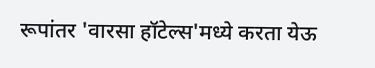रूपांतर 'वारसा हॉटेल्स'मध्ये करता येऊ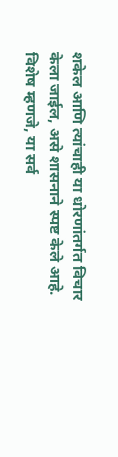शकेल आणि त्यांचाही या धोरणांतर्गत विचार केला जाईल, असे शासनाने स्पष्ट केले आहे. विशेष म्हणजे, या सर्व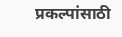प्रकल्पांसाठी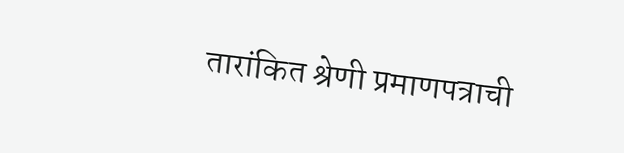तारांकित श्रेणी प्रमाणपत्राची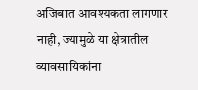अजिबात आवश्यकता लागणार नाही, ज्यामुळे या क्षेत्रातील व्यावसायिकांना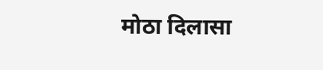मोठा दिलासा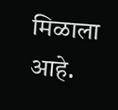मिळाला आहे.